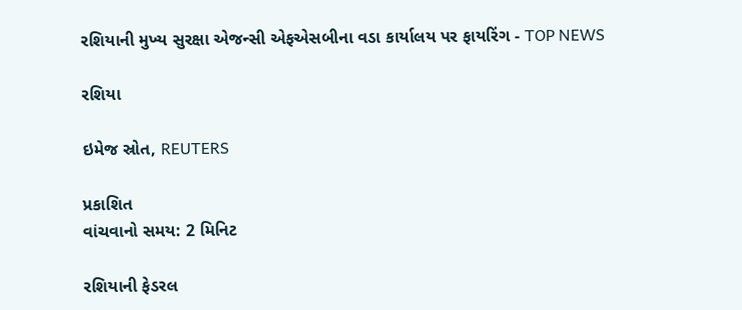રશિયાની મુખ્ય સુરક્ષા એજન્સી એફએસબીના વડા કાર્યાલય પર ફાયરિંગ - TOP NEWS

રશિયા

ઇમેજ સ્રોત, REUTERS

પ્રકાશિત
વાંચવાનો સમય: 2 મિનિટ

રશિયાની ફેડરલ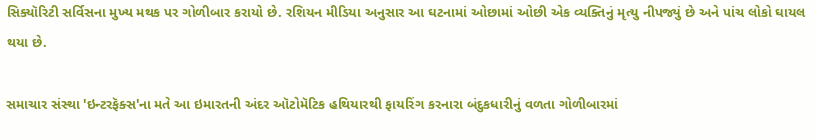સિક્યૉરિટી સર્વિસના મુખ્ય મથક પર ગોળીબાર કરાયો છે. રશિયન મીડિયા અનુસાર આ ઘટનામાં ઓછામાં ઓછી એક વ્યક્તિનું મૃત્યુ નીપજ્યું છે અને પાંચ લોકો ઘાયલ થયા છે.

સમાચાર સંસ્થા 'ઇન્ટરફૅક્સ'ના મતે આ ઇમારતની અંદર ઑટોમૅટિક હથિયારથી ફાયરિંગ કરનારા બંદુકધારીનું વળતા ગોળીબારમાં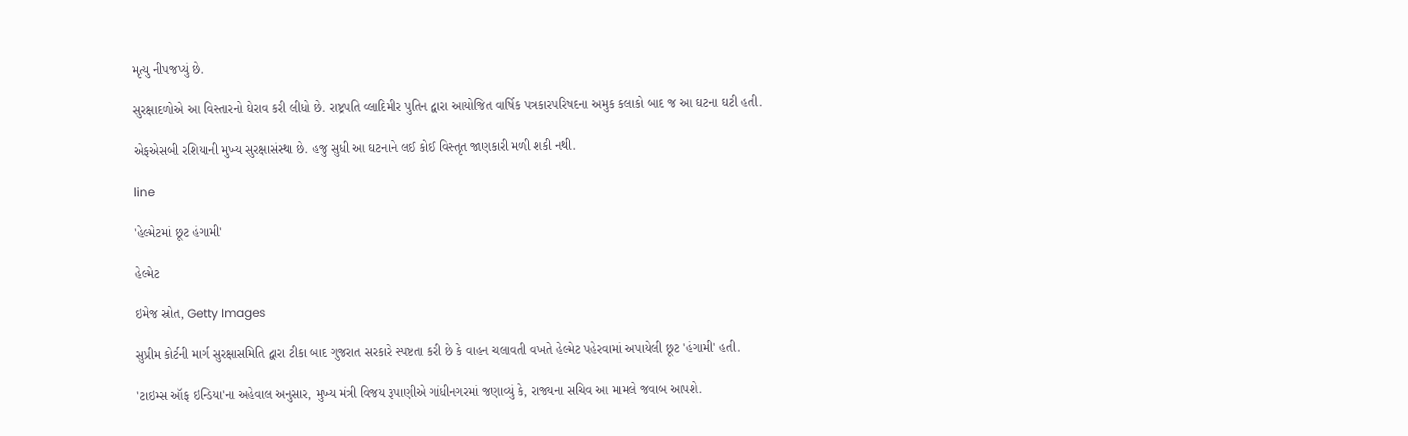મૃત્યુ નીપજપ્યું છે.

સુરક્ષાદળોએ આ વિસ્તારનો ઘેરાવ કરી લીધો છે. રાષ્ટ્રપતિ વ્લાદિમીર પુતિન દ્વારા આયોજિત વાર્ષિક પત્રકારપરિષદના અમુક કલાકો બાદ જ આ ઘટના ઘટી હતી.

એફએસબી રશિયાની મુખ્ય સુરક્ષાસંસ્થા છે. હજુ સુધી આ ઘટનાને લઈ કોઈ વિસ્તૃત જાણકારી મળી શકી નથી.

line

'હેલ્મેટમાં છૂટ હંગામી'

હેલ્મેટ

ઇમેજ સ્રોત, Getty Images

સુપ્રીમ કોર્ટની માર્ગ સુરક્ષાસમિતિ દ્વારા ટીકા બાદ ગુજરાત સરકારે સ્પષ્ટતા કરી છે કે વાહન ચલાવતી વખતે હેલ્મેટ પહેરવામાં અપાયેલી છૂટ 'હંગામી' હતી.

'ટાઇમ્સ ઑફ ઇન્ડિયા'ના અહેવાલ અનુસાર, મુખ્ય મંત્રી વિજય રૂપાણીએ ગાંધીનગરમાં જણાવ્યું કે, રાજ્યના સચિવ આ મામલે જવાબ આપશે.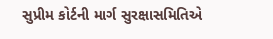સુપ્રીમ કોર્ટની માર્ગ સુરક્ષાસમિતિએ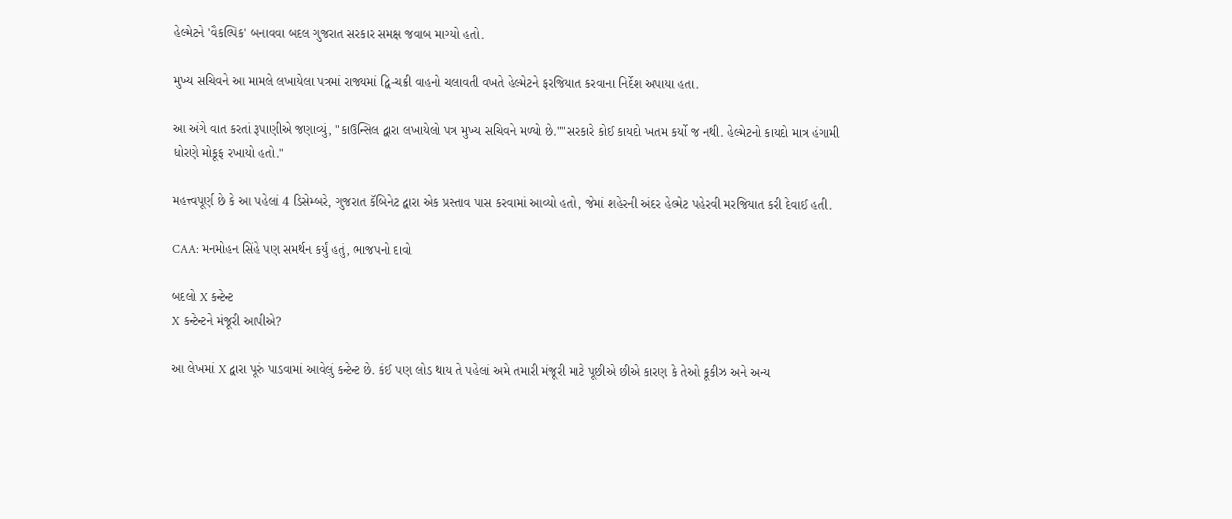હેલ્મેટને 'વૈકલ્પિક' બનાવવા બદલ ગુજરાત સરકાર સમક્ષ જવાબ માગ્યો હતો.

મુખ્ય સચિવને આ મામલે લખાયેલા પત્રમાં રાજ્યમાં દ્વિ-ચક્રી વાહનો ચલાવતી વખતે હેલ્મેટને ફરજિયાત કરવાના નિર્દેશ અપાયા હતા.

આ અંગે વાત કરતાં રૂપાણીએ જણાવ્યું, "કાઉન્સિલ દ્વારા લખાયેલો પત્ર મુખ્ય સચિવને મળ્યો છે.""સરકારે કોઈ કાયદો ખતમ કર્યો જ નથી. હેલ્મેટનો કાયદો માત્ર હંગામી ધોરણે મોકૂફ રખાયો હતો."

મહત્ત્વપૂર્ણ છે કે આ પહેલાં 4 ડિસેમ્બરે, ગુજરાત કૅબિનેટ દ્વારા એક પ્રસ્તાવ પાસ કરવામાં આવ્યો હતો, જેમાં શહેરની અંદર હેલ્મેટ પહેરવી મરજિયાત કરી દેવાઈ હતી.

CAA: મનમોહન સિંહે પણ સમર્થન કર્યું હતું, ભાજપનો દાવો

બદલો X કન્ટેન્ટ
X કન્ટેન્ટને મંજૂરી આપીએ?

આ લેખમાં X દ્વારા પૂરું પાડવામાં આવેલું કન્ટેન્ટ છે. કંઈ પણ લોડ થાય તે પહેલાં અમે તમારી મંજૂરી માટે પૂછીએ છીએ કારણ કે તેઓ કૂકીઝ અને અન્ય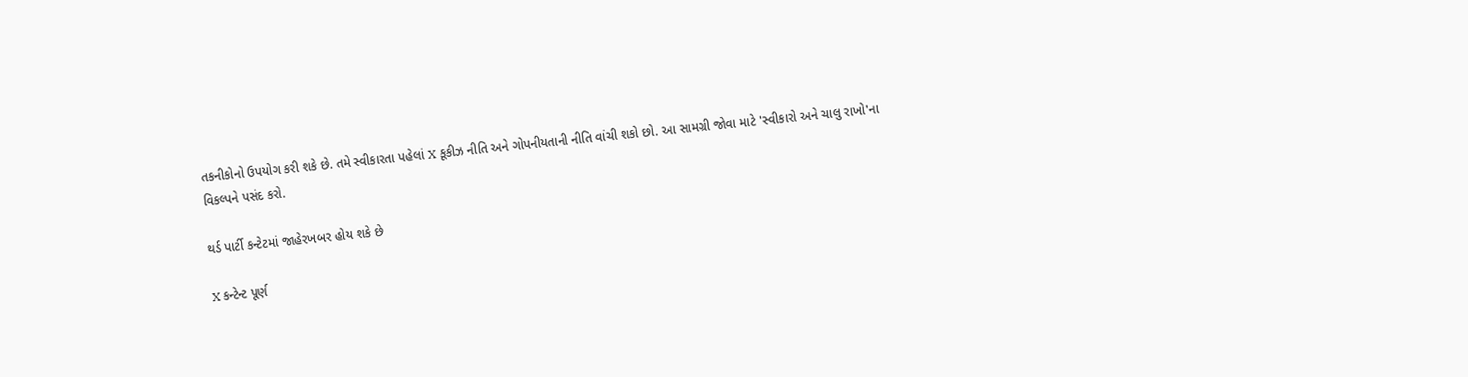તકનીકોનો ઉપયોગ કરી શકે છે. તમે સ્વીકારતા પહેલાં X કૂકીઝ નીતિ અને ગોપનીયતાની નીતિ વાંચી શકો છો. આ સામગ્રી જોવા માટે 'સ્વીકારો અને ચાલુ રાખો'ના વિકલ્પને પસંદ કરો.

થર્ડ પાર્ટી કન્ટેટમાં જાહેરખબર હોય શકે છે

X કન્ટેન્ટ પૂર્ણ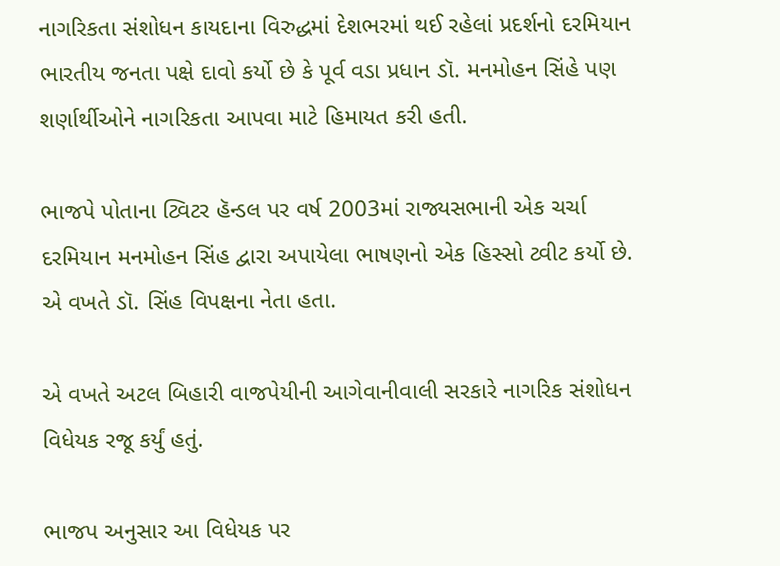નાગરિકતા સંશોધન કાયદાના વિરુદ્ધમાં દેશભરમાં થઈ રહેલાં પ્રદર્શનો દરમિયાન ભારતીય જનતા પક્ષે દાવો કર્યો છે કે પૂર્વ વડા પ્રધાન ડૉ. મનમોહન સિંહે પણ શર્ણાર્થીઓને નાગરિકતા આપવા માટે હિમાયત કરી હતી.

ભાજપે પોતાના ટ્વિટર હૅન્ડલ પર વર્ષ 2003માં રાજ્યસભાની એક ચર્ચા દરમિયાન મનમોહન સિંહ દ્વારા અપાયેલા ભાષણનો એક હિસ્સો ટ્વીટ કર્યો છે. એ વખતે ડૉ. સિંહ વિપક્ષના નેતા હતા.

એ વખતે અટલ બિહારી વાજપેયીની આગેવાનીવાલી સરકારે નાગરિક સંશોધન વિધેયક રજૂ કર્યું હતું.

ભાજપ અનુસાર આ વિધેયક પર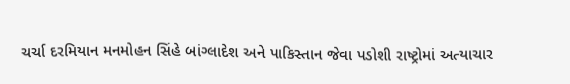ચર્ચા દરમિયાન મનમોહન સિંહે બાંગ્લાદેશ અને પાકિસ્તાન જેવા પડોશી રાષ્ટ્રોમાં અત્યાચાર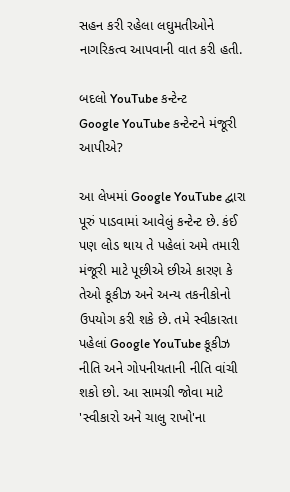સહન કરી રહેલા લઘુમતીઓને નાગરિકત્વ આપવાની વાત કરી હતી.

બદલો YouTube કન્ટેન્ટ
Google YouTube કન્ટેન્ટને મંજૂરી આપીએ?

આ લેખમાં Google YouTube દ્વારા પૂરું પાડવામાં આવેલું કન્ટેન્ટ છે. કંઈ પણ લોડ થાય તે પહેલાં અમે તમારી મંજૂરી માટે પૂછીએ છીએ કારણ કે તેઓ કૂકીઝ અને અન્ય તકનીકોનો ઉપયોગ કરી શકે છે. તમે સ્વીકારતા પહેલાં Google YouTube કૂકીઝ નીતિ અને ગોપનીયતાની નીતિ વાંચી શકો છો. આ સામગ્રી જોવા માટે 'સ્વીકારો અને ચાલુ રાખો'ના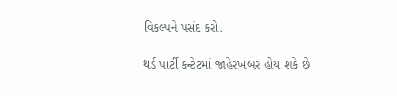વિકલ્પને પસંદ કરો.

થર્ડ પાર્ટી કન્ટેટમાં જાહેરખબર હોય શકે છે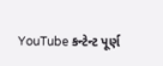YouTube કન્ટેન્ટ પૂર્ણ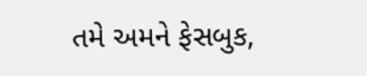તમે અમને ફેસબુક,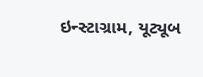ઇન્સ્ટાગ્રામ, યૂટ્યૂબ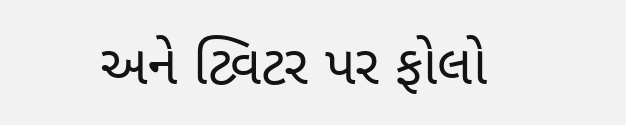અને ટ્વિટર પર ફોલો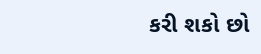કરી શકો છો